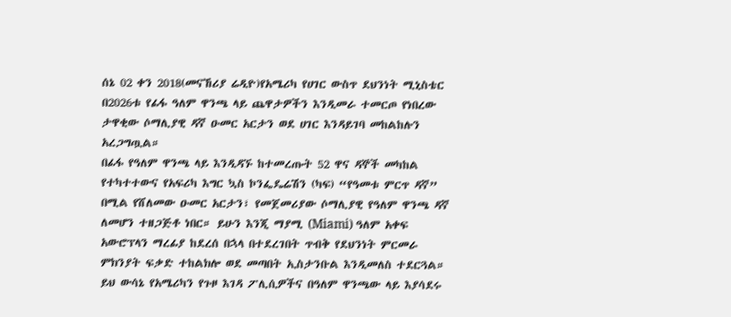ሰኔ 02 ቀን 2018(መናኸሪያ ሬዲዮ)የአሜሪካ የሀገር ውስጥ ደህንነት ሚኒስቴር በ2026ቱ የፊፋ ዓለም ዋንጫ ላይ ጨዋታዎችን እንዲመራ ተመርጦ የነበረው ታዋቂው ሶማሊያዊ ዳኛ ዑመር አርታን ወደ ሀገር እንዳይገባ መከልከሉን አረጋግጧል።
በፊፋ የዓለም ዋንጫ ላይ እንዲዳኙ ከተመረጡት 52 ዋና ዳኞች መካከል የተካተተውና የአፍሪካ እግር ኳስ ኮንፌዴሬሽን (ካፍ) “የዓመቱ ምርጥ ዳኛ” በሚል የሸለመው ዑመር አርታን፣ የመጀመሪያው ሶማሊያዊ የዓለም ዋንጫ ዳኛ ለመሆን ተዘጋጅቶ ነበር። ይሁን እንጂ ማያሚ (Miami) ዓለም አቀፍ አውሮፕላን ማረፊያ ከደረሰ በኋላ በተደረገበት ጥብቅ የደህንነት ምርመራ ምክንያት ፍቃድ ተከልክሎ ወደ መጣበት ኢስታንቡል እንዲመለስ ተደርጓል። ይህ ውሳኔ የአሜሪካን የጉዞ እገዳ ፖሊሲዎችና በዓለም ዋንጫው ላይ እያሳደሩ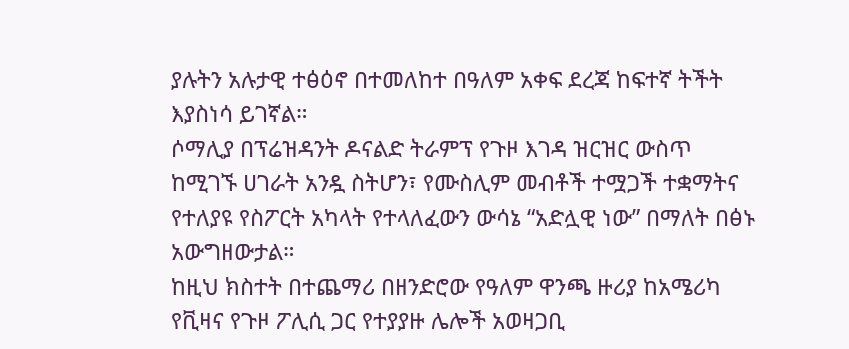ያሉትን አሉታዊ ተፅዕኖ በተመለከተ በዓለም አቀፍ ደረጃ ከፍተኛ ትችት እያስነሳ ይገኛል።
ሶማሊያ በፕሬዝዳንት ዶናልድ ትራምፕ የጉዞ እገዳ ዝርዝር ውስጥ ከሚገኙ ሀገራት አንዷ ስትሆን፣ የሙስሊም መብቶች ተሟጋች ተቋማትና የተለያዩ የስፖርት አካላት የተላለፈውን ውሳኔ “አድሏዊ ነው” በማለት በፅኑ አውግዘውታል።
ከዚህ ክስተት በተጨማሪ በዘንድሮው የዓለም ዋንጫ ዙሪያ ከአሜሪካ የቪዛና የጉዞ ፖሊሲ ጋር የተያያዙ ሌሎች አወዛጋቢ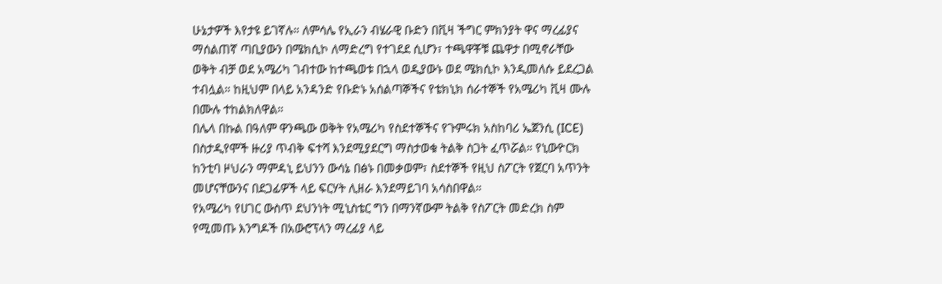ሁኔታዎች እየታዩ ይገኛሉ። ለምሳሌ የኢራን ብሄራዊ ቡድን በቪዛ ችግር ምክንያት ዋና ማረፊያና ማሰልጠኛ ጣቢያውን በሜክሲኮ ለማድረግ የተገደደ ሲሆን፣ ተጫዋቾቹ ጨዋታ በሚኖራቸው ወቅት ብቻ ወደ አሜሪካ ገብተው ከተጫወቱ በኋላ ወዲያውኑ ወደ ሜክሲኮ እንዲመለሱ ይደረጋል ተብሏል። ከዚህም በላይ አንዳንድ የቡድኑ አሰልጣኞችና የቴክኒክ ሰራተኞች የአሜሪካ ቪዛ ሙሉ በሙሉ ተከልክለዋል።
በሌላ በኩል በዓለም ዋንጫው ወቅት የአሜሪካ የስደተኞችና የጉምሩክ አስከባሪ ኤጀንሲ (ICE) በስታዲየሞች ዙሪያ ጥብቅ ፍተሻ እንደሚያደርግ ማስታወቁ ትልቅ ስጋት ፈጥሯል። የኒውዮርክ ከንቲባ ዞህራን ማምዳኒ ይህንን ውሳኔ በፅኑ በመቃወም፣ ስደተኞች የዚህ ስፖርት የጀርባ አጥንት መሆናቸውንና በደጋፊዎች ላይ ፍርሃት ሊዘራ እንደማይገባ አሳስበዋል።
የአሜሪካ የሀገር ውስጥ ደህንነት ሚኒስቴር ግን በማንኛውም ትልቅ የስፖርት መድረክ ስም የሚመጡ እንግዶች በአውሮፕላን ማረፊያ ላይ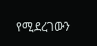የሚደረገውን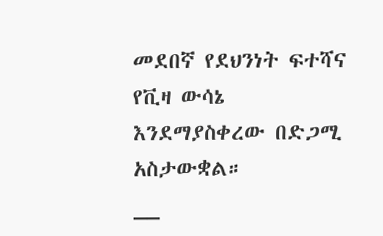መደበኛ የደህንነት ፍተሻና የቪዛ ውሳኔ እንደማያስቀረው በድጋሚ አስታውቋል።
__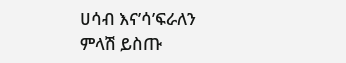ሀሳብ እና’ሳ’ፍራለን
ምላሽ ይስጡ